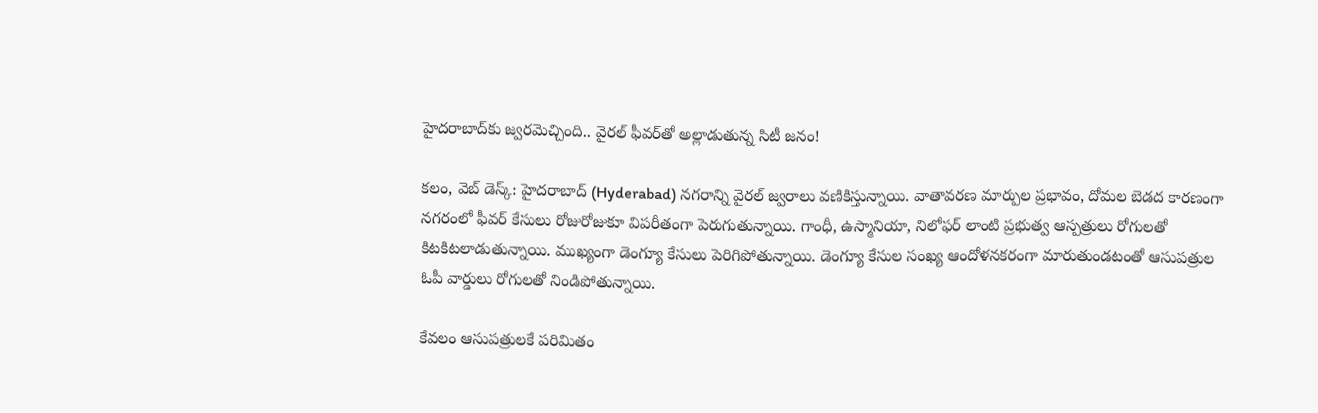హైదరాబాద్‌కు జ్వరమెచ్చింది.. వైరల్ ఫీవర్‌తో అల్లాడుతున్న సిటీ జనం!

కలం, వెబ్ డెస్క్: హైదరాబాద్‌ (Hyderabad) నగరాన్ని వైరల్ జ్వరాలు వణికిస్తున్నాయి. వాతావరణ మార్పుల ప్రభావం, దోమల బెడద కారణంగా నగరంలో ఫీవర్ కేసులు రోజురోజుకూ విపరీతంగా పెరుగుతున్నాయి. గాంధీ, ఉస్మానియా, నిలోఫర్ లాంటి ప్రభుత్వ ఆస్పత్రులు రోగులతో కిటకిటలాడుతున్నాయి. ముఖ్యంగా డెంగ్యూ కేసులు పెరిగిపోతున్నాయి. డెంగ్యూ కేసుల సంఖ్య ఆందోళనకరంగా మారుతుండటంతో ఆసుపత్రుల ఓపీ వార్డులు రోగులతో నిండిపోతున్నాయి.

కేవలం ఆసుపత్రులకే పరిమితం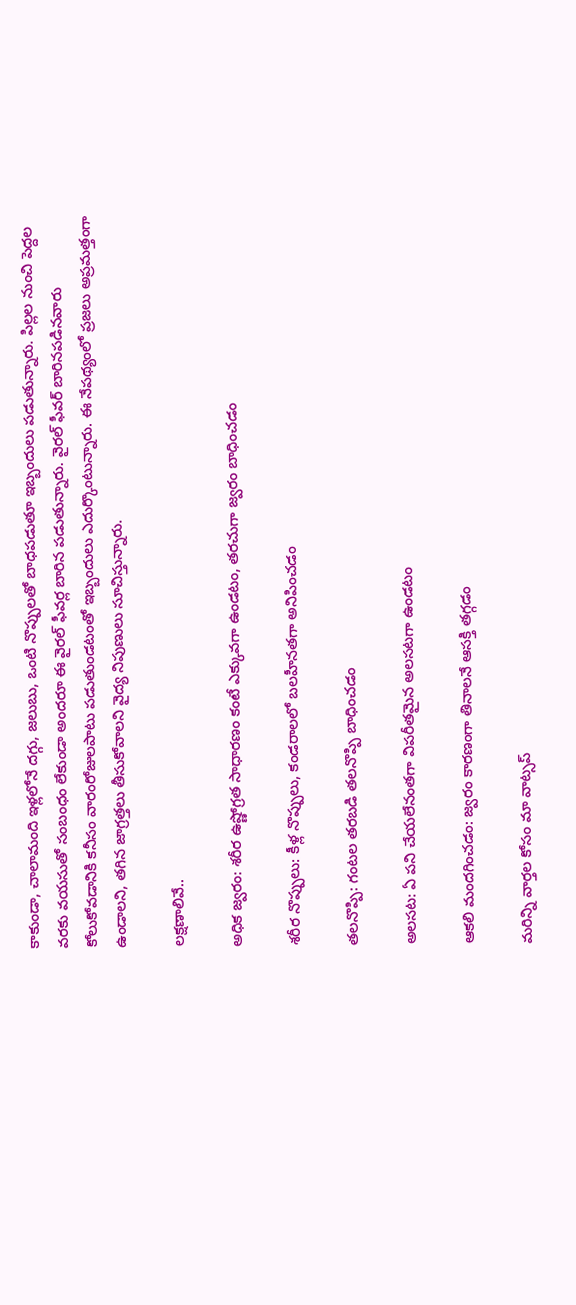కాకుండా, చాలామంది ఇళ్లలోనే దగ్గు, జలుబు, ఒంటి నొప్పులతో బాధపడుతూ ఇబ్బందులు పడుతున్నారు. పిల్లల నుంచి పెద్దల వరకు వయసుతో సంబంధం లేకుండా అందరూ ఈ వైరల్ ఫీవర్ల బారిన పడుతున్నారు. వైరల్ ఫీవర్ బారినపడినవారు కోలుకోవడానికి కనీసం వారంరోజులపాటు పడుతుండటంతో ఇబ్బందులు ఎదుర్కొంటున్నారు. ఈ నేపథ్యంలో ప్రజలు అప్రమత్తంగా ఉండాలని, తగిన జాగ్రత్తలు తీసుకోవాలని వైద్య నిపుణులు సూచిస్తున్నారు.

లక్షణాలివే..

అధిక జ్వరం: శరీర ఉష్ణోగ్రత సాధారణం కంటే ఎక్కువగా ఉండటం, తరచుగా జ్వరం బాధించడం

శరీర నొప్పులు: కీళ్ల నొప్పులు, కండరాలలో బలహీనతగా అనిపించడం

తలనొప్పి: గంటల తరబడి తలనొప్పి బాధించడం

అలసట: ఏ పని చేయలేనంతగా విపరీతమైన అలసటగా ఉండటం

ఆకలి మందగించడం: జ్వరం కారణంగా తినాలనే ఆసక్తి తగ్గడం

మ‌రిన్ని వార్త‌ల కోసం మా వాట్స‌ప్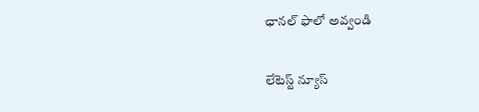ఛాన‌ల్ ఫాలో అవ్వండి

లేటెస్ట్ న్యూస్‌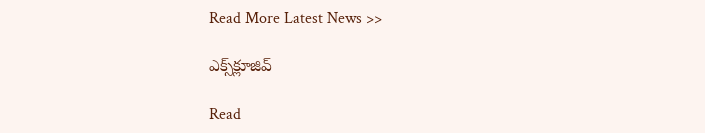Read More Latest News >>

ఎక్స్‌క్లూజివ్‌

Read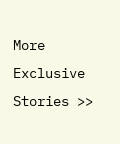More Exclusive Stories >>